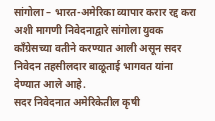सांगोला – भारत-अमेरिका व्यापार करार रद्द करा अशी मागणी निवेदनाद्वारे सांगोला युवक काँग्रेसच्या वतीने करण्यात आली असून सदर निवेदन तहसीलदार बाळूताई भागवत यांना देण्यात आले आहे.
सदर निवेदनात अमेरिकेतील कृषी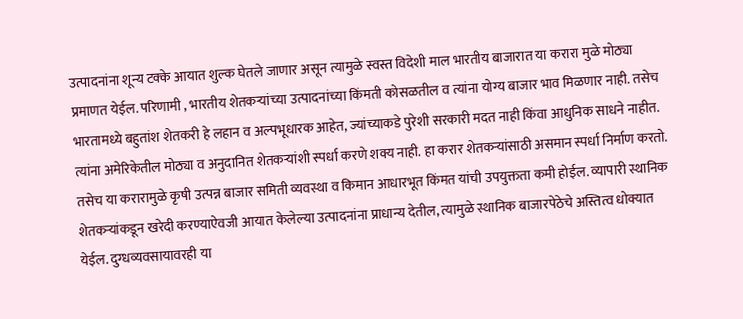उत्पादनांना शून्य टक्के आयात शुल्क घेतले जाणार असून त्यामुळे स्वस्त विदेशी माल भारतीय बाजारात या करारा मुळे मोठ्या प्रमाणत येईल. परिणामी , भारतीय शेतकऱ्यांच्या उत्पादनांच्या किंमती कोसळतील व त्यांना योग्य बाजार भाव मिळणार नाही. तसेच भारतामध्ये बहुतांश शेतकरी हे लहान व अल्पभूधारक आहेत, ज्यांच्याकडे पुरेशी सरकारी मदत नाही किंवा आधुनिक साधने नाहीत. त्यांना अमेरिकेतील मोठ्या व अनुदानित शेतकऱ्यांशी स्पर्धा करणे शक्य नाही. हा करार शेतकऱ्यांसाठी असमान स्पर्धा निर्माण करतो. तसेच या करारामुळे कृषी उत्पन्न बाजार समिती व्यवस्था व किमान आधारभूत किंमत यांची उपयुक्तता कमी होईल. व्यापारी स्थानिक शेतकऱ्यांकडून खरेदी करण्याऐवजी आयात केलेल्या उत्पादनांना प्राधान्य देतील, त्यामुळे स्थानिक बाजारपेठेचे अस्तित्व धोक्यात येईल. दुग्धव्यवसायावरही या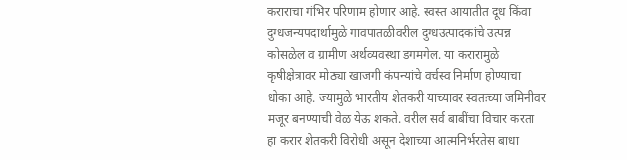कराराचा गंभिर परिणाम होणार आहे. स्वस्त आयातीत दूध किंवा दुग्धजन्यपदार्थामुळे गावपातळीवरील दुग्धउत्पादकांचे उत्पन्न कोसळेल व ग्रामीण अर्थव्यवस्था डगमगेल. या करारामुळे कृषीक्षेत्रावर मोठ्या खाजगी कंपन्यांचे वर्चस्व निर्माण होण्याचा धोका आहे. ज्यामुळे भारतीय शेतकरी याच्यावर स्वतःच्या जमिनीवर मजूर बनण्याची वेळ येऊ शकते. वरील सर्व बाबींचा विचार करता हा करार शेतकरी विरोधी असून देशाच्या आत्मनिर्भरतेस बाधा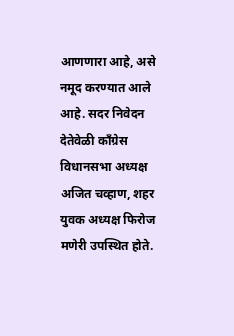आणणारा आहे, असे नमूद करण्यात आले आहे. सदर निवेदन देतेवेळी काँग्रेस विधानसभा अध्यक्ष अजित चव्हाण, शहर युवक अध्यक्ष फिरोज मणेरी उपस्थित होते.